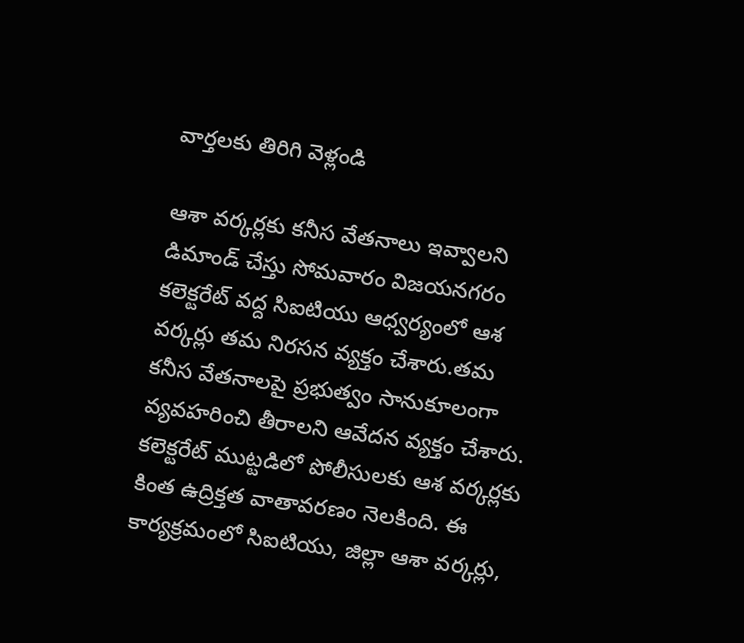వార్తలకు తిరిగి వెళ్లండి

ఆశా వర్కర్లకు కనీస వేతనాలు ఇవ్వాలని డిమాండ్ చేస్తు సోమవారం విజయనగరం కలెక్టరేట్ వద్ద సిఐటియు ఆధ్వర్యంలో ఆశ వర్కర్లు తమ నిరసన వ్యక్తం చేశారు.తమ కనీస వేతనాలపై ప్రభుత్వం సానుకూలంగా వ్యవహరించి తీరాలని ఆవేదన వ్యక్తం చేశారు.
కలెక్టరేట్ ముట్టడిలో పోలీసులకు ఆశ వర్కర్లకు కింత ఉద్రిక్తత వాతావరణం నెలకింది. ఈ కార్యక్రమంలో సిఐటియు, జిల్లా ఆశా వర్కర్లు,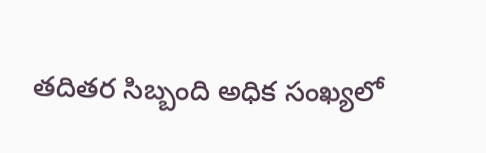తదితర సిబ్బంది అధిక సంఖ్యలో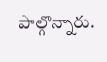పాల్గొన్నారు.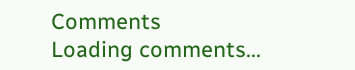Comments
Loading comments...